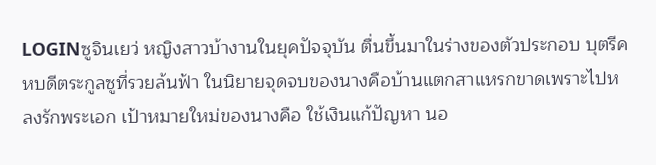LOGINซูจินเยว่ หญิงสาวบ้างานในยุคปัจจุบัน ตื่นขึ้นมาในร่างของตัวประกอบ บุตรีคหบดีตระกูลซูที่รวยล้นฟ้า ในนิยายจุดจบของนางคือบ้านแตกสาแหรกขาดเพราะไปหลงรักพระเอก เป้าหมายใหม่ของนางคือ ใช้เงินแก้ปัญหา นอ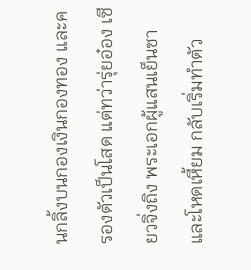นกลิ้งบนกองเงินกองทอง และครองตัวเป็นโสด แต่ทว่ารุ่ยอ๋อง เซียวจิ่งถิง พระเอกผู้แสนเย็นชาและโหดเหี้ยม กลับเริ่มทำตัว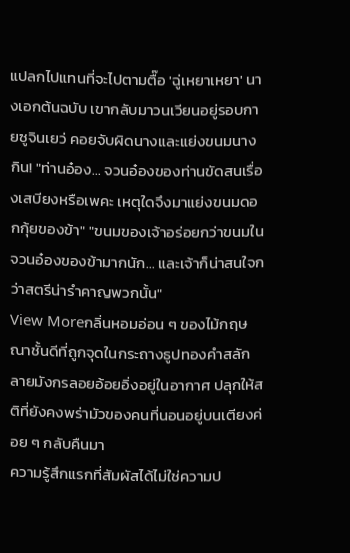แปลกไปแทนที่จะไปตามตื๊อ 'ฉู่เหยาเหยา' นางเอกต้นฉบับ เขากลับมาวนเวียนอยู่รอบกายซูจินเยว่ คอยจับผิดนางและแย่งขนมนางกิน! "ท่านอ๋อง... จวนอ๋องของท่านขัดสนเรื่องเสบียงหรือเพคะ เหตุใดจึงมาแย่งขนมดอกกุ้ยของข้า" "ขนมของเจ้าอร่อยกว่าขนมในจวนอ๋องของข้ามากนัก... และเจ้าก็น่าสนใจกว่าสตรีน่ารำคาญพวกนั้น"
View Moreกลิ่นหอมอ่อน ๆ ของไม้กฤษณาชั้นดีที่ถูกจุดในกระถางธูปทองคำสลักลายมังกรลอยอ้อยอิ่งอยู่ในอากาศ ปลุกให้สติที่ยังคงพร่ามัวของคนที่นอนอยู่บนเตียงค่อย ๆ กลับคืนมา
ความรู้สึกแรกที่สัมผัสได้ไม่ใช่ความป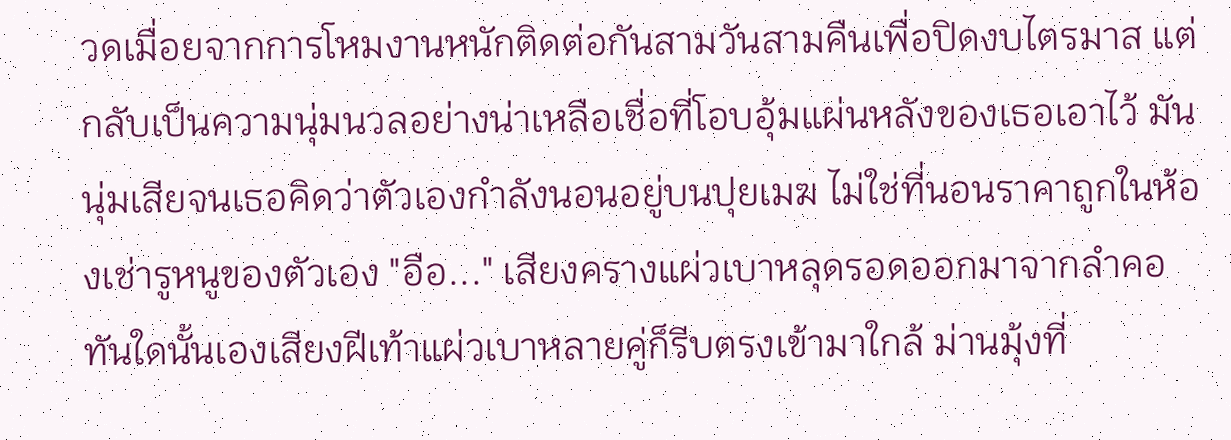วดเมื่อยจากการโหมงานหนักติดต่อกันสามวันสามคืนเพื่อปิดงบไตรมาส แต่กลับเป็นความนุ่มนวลอย่างน่าเหลือเชื่อที่โอบอุ้มแผ่นหลังของเธอเอาไว้ มันนุ่มเสียจนเธอคิดว่าตัวเองกำลังนอนอยู่บนปุยเมฆ ไม่ใช่ที่นอนราคาถูกในห้องเช่ารูหนูของตัวเอง "อือ..." เสียงครางแผ่วเบาหลุดรอดออกมาจากลำคอ ทันใดนั้นเองเสียงฝีเท้าแผ่วเบาหลายคู่ก็รีบตรงเข้ามาใกล้ ม่านมุ้งที่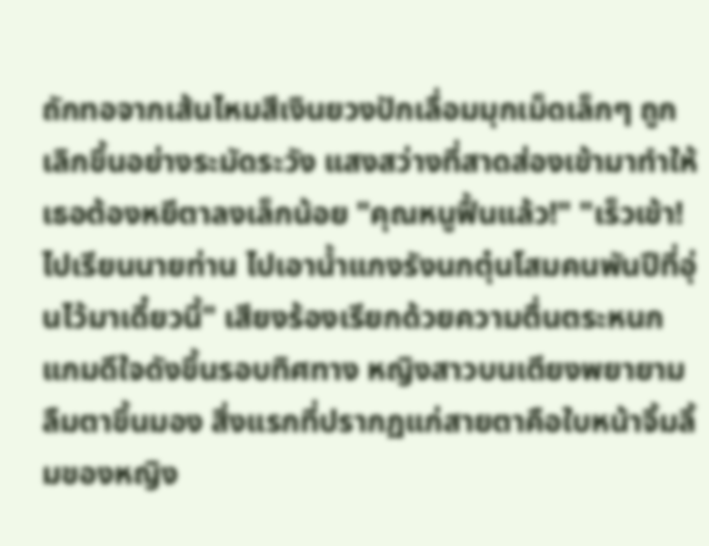ถักทอจากเส้นไหมสีเงินยวงปักเลื่อมมุกเม็ดเล็กๆ ถูกเลิกขึ้นอย่างระมัดระวัง แสงสว่างที่สาดส่องเข้ามาทำให้เธอต้องหยีตาลงเล็กน้อย "คุณหนูฟื้นแล้ว!" "เร็วเข้า! ไปเรียนนายท่าน ไปเอาน้ำแกงรังนกตุ๋นโสมคนพันปีที่อุ่นไว้มาเดี๋ยวนี้" เสียงร้องเรียกด้วยความตื่นตระหนกแกมดีใจดังขึ้นรอบทิศทาง หญิงสาวบนเตียงพยายามลืมตาขึ้นมอง สิ่งแรกที่ปรากฏแก่สายตาคือใบหน้าจิ้มลิ้มของหญิง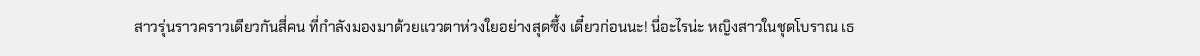สาวรุ่นราวคราวเดียวกันสี่คน ที่กำลังมองมาด้วยแววตาห่วงใยอย่างสุดซึ้ง เดี๋ยวก่อนนะ! นี่อะไรน่ะ หญิงสาวในชุดโบราณ เธ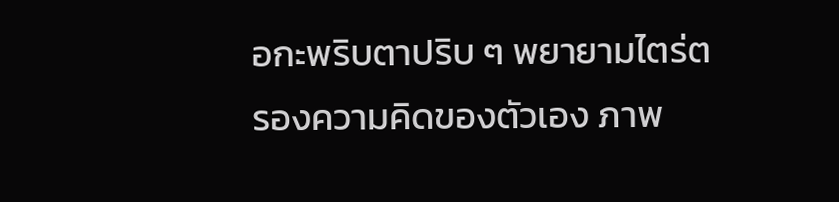อกะพริบตาปริบ ๆ พยายามไตร่ตรองความคิดของตัวเอง ภาพ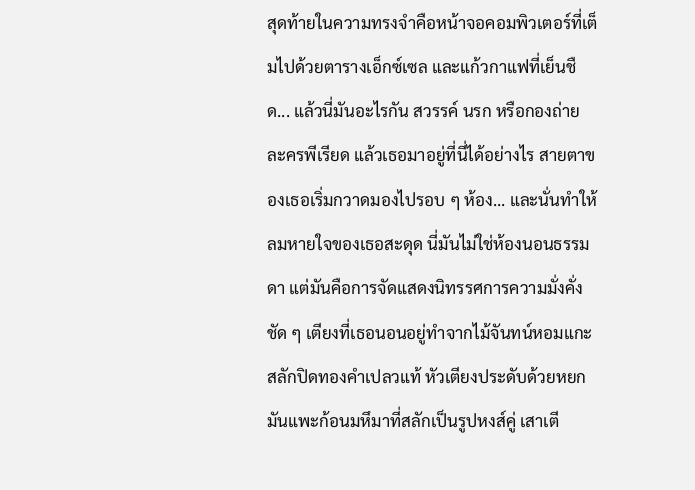สุดท้ายในความทรงจำคือหน้าจอคอมพิวเตอร์ที่เต็มไปด้วยตารางเอ็กซ์เซล และแก้วกาแฟที่เย็นชืด... แล้วนี่มันอะไรกัน สวรรค์ นรก หรือกองถ่ายละครพีเรียด แล้วเธอมาอยู่ที่นี่ได้อย่างไร สายตาของเธอเริ่มกวาดมองไปรอบ ๆ ห้อง... และนั่นทำให้ลมหายใจของเธอสะดุด นี่มันไม่ใช่ห้องนอนธรรมดา แต่มันคือการจัดแสดงนิทรรศการความมั่งคั่งชัด ๆ เตียงที่เธอนอนอยู่ทำจากไม้จันทน์หอมแกะสลักปิดทองคำเปลวแท้ หัวเตียงประดับด้วยหยกมันแพะก้อนมหึมาที่สลักเป็นรูปหงส์คู่ เสาเตี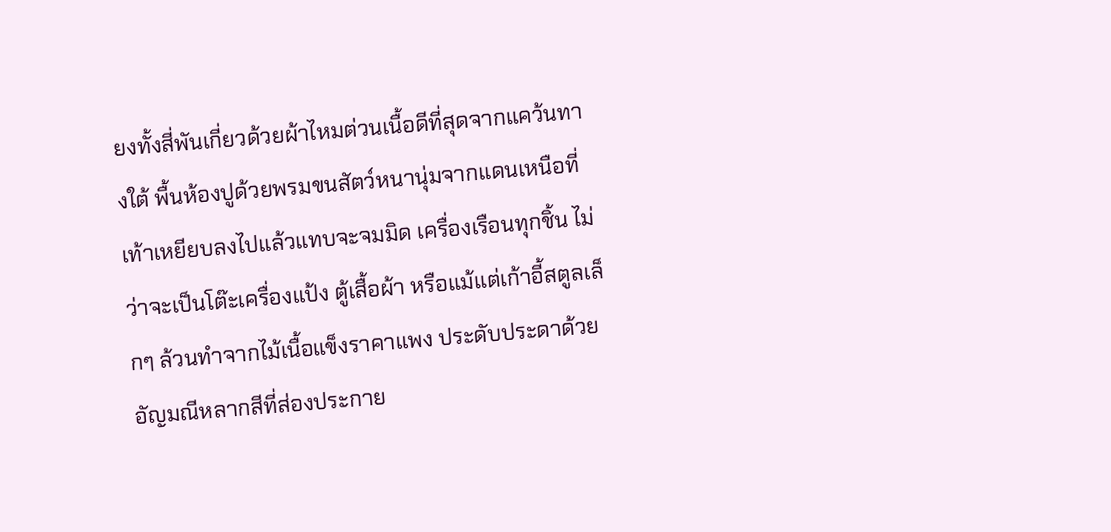ยงทั้งสี่พันเกี่ยวด้วยผ้าไหมต่วนเนื้อดีที่สุดจากแคว้นทางใต้ พื้นห้องปูด้วยพรมขนสัตว์หนานุ่มจากแดนเหนือที่เท้าเหยียบลงไปแล้วแทบจะจมมิด เครื่องเรือนทุกชิ้น ไม่ว่าจะเป็นโต๊ะเครื่องแป้ง ตู้เสื้อผ้า หรือแม้แต่เก้าอี้สตูลเล็กๆ ล้วนทำจากไม้เนื้อแข็งราคาแพง ประดับประดาด้วยอัญมณีหลากสีที่ส่องประกาย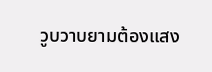วูบวาบยามต้องแสง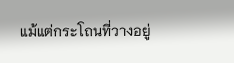แม้แต่กระโถนที่วางอยู่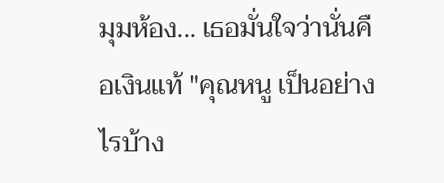มุมห้อง... เธอมั่นใจว่านั่นคือเงินแท้ "คุณหนู เป็นอย่างไรบ้าง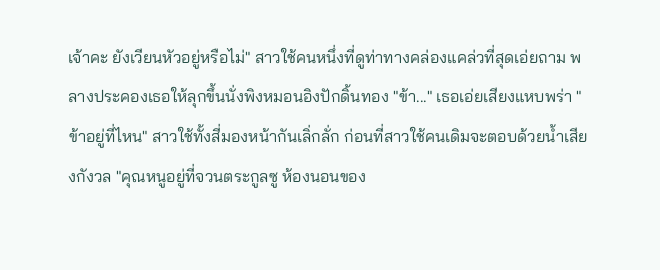เจ้าคะ ยังเวียนหัวอยู่หรือไม่" สาวใช้คนหนึ่งที่ดูท่าทางคล่องแคล่วที่สุดเอ่ยถาม พลางประคองเธอให้ลุกขึ้นนั่งพิงหมอนอิงปักดิ้นทอง "ข้า..." เธอเอ่ยเสียงแหบพร่า "ข้าอยู่ที่ไหน" สาวใช้ทั้งสี่มองหน้ากันเลิ่กลั่ก ก่อนที่สาวใช้คนเดิมจะตอบด้วยน้ำเสียงกังวล "คุณหนูอยู่ที่จวนตระกูลซู ห้องนอนของ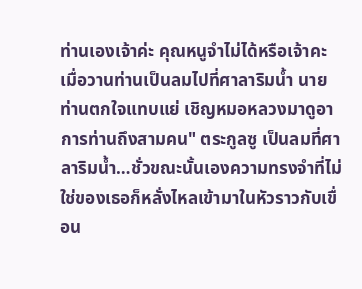ท่านเองเจ้าค่ะ คุณหนูจำไม่ได้หรือเจ้าคะ เมื่อวานท่านเป็นลมไปที่ศาลาริมน้ำ นายท่านตกใจแทบแย่ เชิญหมอหลวงมาดูอาการท่านถึงสามคน" ตระกูลซู เป็นลมที่ศาลาริมน้ำ…ชั่วขณะนั้นเองความทรงจำที่ไม่ใช่ของเธอก็หลั่งไหลเข้ามาในหัวราวกับเขื่อน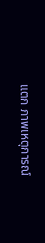แตก ภาพเหตุการณ์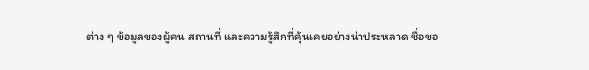ต่าง ๆ ข้อมูลของผู้คน สถานที่ และความรู้สึกที่คุ้นเคยอย่างน่าประหลาด ชื่อขอ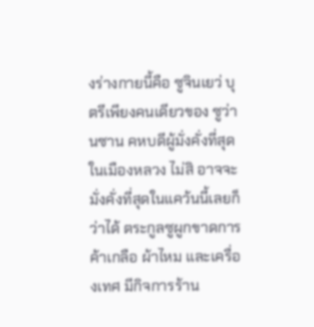งร่างกายนี้คือ ซูจินเยว่ บุตรีเพียงคนเดียวของ ซูว่านซาน คหบดีผู้มั่งคั่งที่สุดในเมืองหลวง ไม่สิ อาจจะมั่งคั่งที่สุดในแคว้นนี้เลยก็ว่าได้ ตระกูลซูผูกขาดการค้าเกลือ ผ้าไหม และเครื่องเทศ มีกิจการร้าน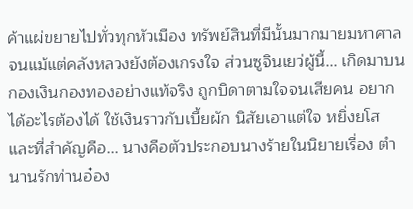ค้าแผ่ขยายไปทั่วทุกหัวเมือง ทรัพย์สินที่มีนั้นมากมายมหาศาลจนแม้แต่คลังหลวงยังต้องเกรงใจ ส่วนซูจินเยว่ผู้นี้... เกิดมาบนกองเงินกองทองอย่างแท้จริง ถูกบิดาตามใจจนเสียคน อยากได้อะไรต้องได้ ใช้เงินราวกับเบี้ยผัก นิสัยเอาแต่ใจ หยิ่งยโส และที่สำคัญคือ... นางคือตัวประกอบนางร้ายในนิยายเรื่อง ตำนานรักท่านอ๋อง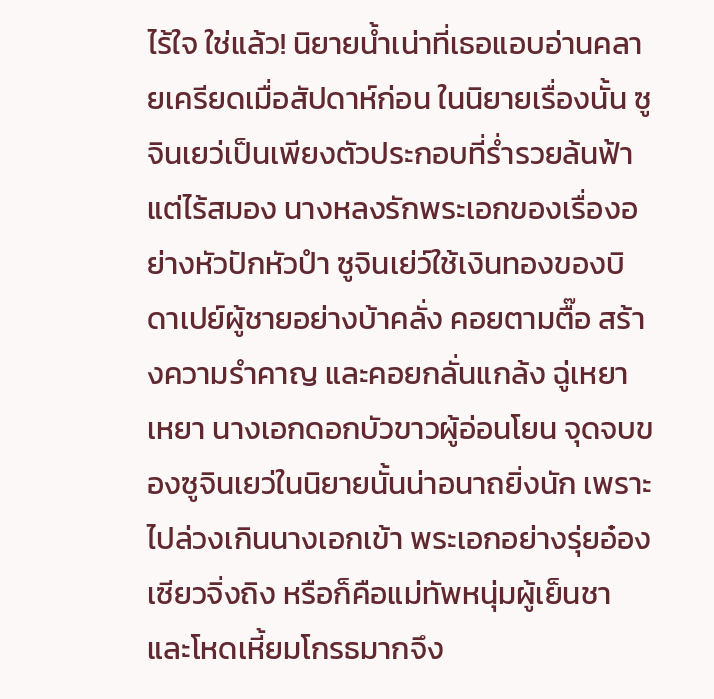ไร้ใจ ใช่แล้ว! นิยายน้ำเน่าที่เธอแอบอ่านคลายเครียดเมื่อสัปดาห์ก่อน ในนิยายเรื่องนั้น ซูจินเยว่เป็นเพียงตัวประกอบที่ร่ำรวยล้นฟ้าแต่ไร้สมอง นางหลงรักพระเอกของเรื่องอย่างหัวปักหัวปำ ซูจินเย่ว์ใช้เงินทองของบิดาเปย์ผู้ชายอย่างบ้าคลั่ง คอยตามตื๊อ สร้างความรำคาญ และคอยกลั่นแกล้ง ฉู่เหยาเหยา นางเอกดอกบัวขาวผู้อ่อนโยน จุดจบของซูจินเยว่ในนิยายนั้นน่าอนาถยิ่งนัก เพราะไปล่วงเกินนางเอกเข้า พระเอกอย่างรุ่ยอ๋อง เซียวจิ่งถิง หรือก็คือแม่ทัพหนุ่มผู้เย็นชาและโหดเหี้ยมโกรธมากจึง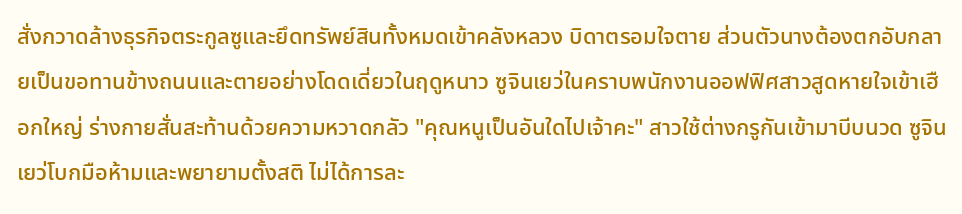สั่งกวาดล้างธุรกิจตระกูลซูและยึดทรัพย์สินทั้งหมดเข้าคลังหลวง บิดาตรอมใจตาย ส่วนตัวนางต้องตกอับกลายเป็นขอทานข้างถนนและตายอย่างโดดเดี่ยวในฤดูหนาว ซูจินเยว่ในคราบพนักงานออฟฟิศสาวสูดหายใจเข้าเฮือกใหญ่ ร่างกายสั่นสะท้านด้วยความหวาดกลัว "คุณหนูเป็นอันใดไปเจ้าคะ" สาวใช้ต่างกรูกันเข้ามาบีบนวด ซูจินเยว่โบกมือห้ามและพยายามตั้งสติ ไม่ได้การละ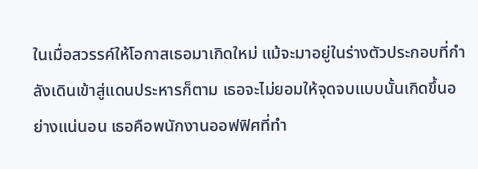ในเมื่อสวรรค์ให้โอกาสเธอมาเกิดใหม่ แม้จะมาอยู่ในร่างตัวประกอบที่กำลังเดินเข้าสู่แดนประหารก็ตาม เธอจะไม่ยอมให้จุดจบแบบนั้นเกิดขึ้นอย่างแน่นอน เธอคือพนักงานออฟฟิศที่ทำ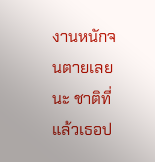งานหนักจนตายเลยนะ ชาติที่แล้วเธอป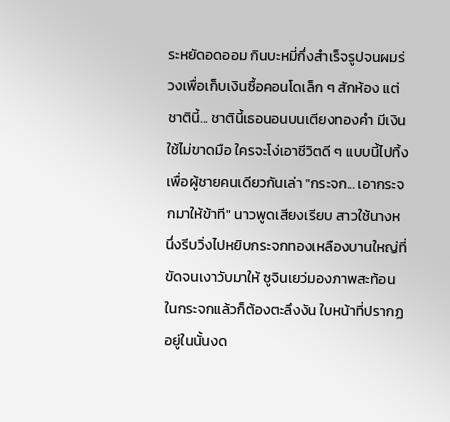ระหยัดอดออม กินบะหมี่กึ่งสำเร็จรูปจนผมร่วงเพื่อเก็บเงินซื้อคอนโดเล็ก ๆ สักห้อง แต่ชาตินี้... ชาตินี้เธอนอนบนเตียงทองคำ มีเงินใช้ไม่ขาดมือ ใครจะโง่เอาชีวิตดี ๆ แบบนี้ไปทิ้งเพื่อผู้ชายคนเดียวกันเล่า "กระจก... เอากระจกมาให้ข้าที" นาวพูดเสียงเรียบ สาวใช้นางหนึ่งรีบวิ่งไปหยิบกระจกทองเหลืองบานใหญ่ที่ขัดจนเงาวับมาให้ ซูจินเยว่มองภาพสะท้อนในกระจกแล้วก็ต้องตะลึงงัน ใบหน้าที่ปรากฏอยู่ในนั้นงด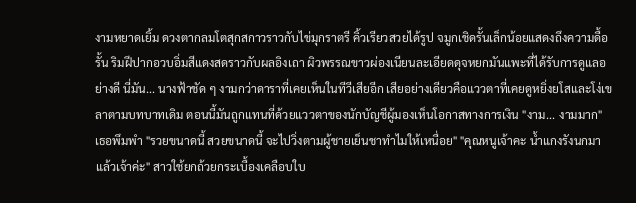งามหยาดเยิ้ม ดวงตากลมโตสุกสกาวราวกับไข่มุกราตรี คิ้วเรียวสวยได้รูป จมูกเชิดรั้นเล็กน้อยแสดงถึงความดื้อรั้น ริมฝีปากอวบอิ่มสีแดงสดราวกับผลอิงเถา ผิวพรรณขาวผ่องเนียนละเอียดดุจหยกมันแพะที่ได้รับการดูแลอย่างดี นี่มัน... นางฟ้าชัด ๆ งามกว่าดาราที่เคยเห็นในทีวีเสียอีก เสียอย่างเดียวคือแววตาที่เคยดูหยิ่งยโสและโง่เขลาตามบทบาทเดิม ตอนนี้มันถูกแทนที่ด้วยแววตาของนักบัญชีผู้มองเห็นโอกาสทางการเงิน "งาม... งามมาก" เธอพึมพำ "รวยขนาดนี้ สวยขนาดนี้ จะไปวิ่งตามผู้ชายเย็นชาทำไมให้เหนื่อย" "คุณหนูเจ้าคะ น้ำแกงรังนกมาแล้วเจ้าค่ะ" สาวใช้ยกถ้วยกระเบื้องเคลือบใบ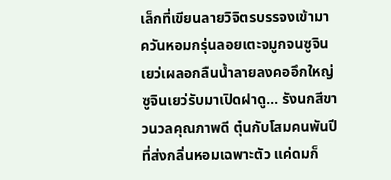เล็กที่เขียนลายวิจิตรบรรจงเข้ามา ควันหอมกรุ่นลอยเตะจมูกจนซูจินเยว่เผลอกลืนน้ำลายลงคออึกใหญ่ ซูจินเยว่รับมาเปิดฝาดู... รังนกสีขาวนวลคุณภาพดี ตุ๋นกับโสมคนพันปีที่ส่งกลิ่นหอมเฉพาะตัว แค่ดมก็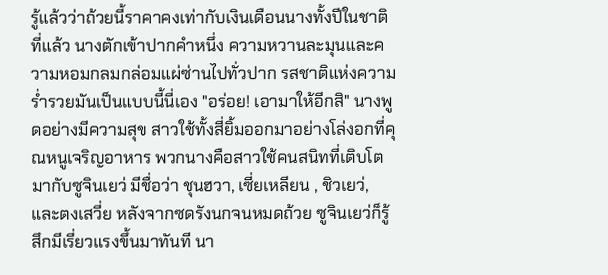รู้แล้วว่าถ้วยนี้ราคาคงเท่ากับเงินเดือนนางทั้งปีในชาติที่แล้ว นางตักเข้าปากคำหนึ่ง ความหวานละมุนและความหอมกลมกล่อมแผ่ซ่านไปทั่วปาก รสชาติแห่งความร่ำรวยมันเป็นแบบนี้นี่เอง "อร่อย! เอามาให้อีกสิ" นางพูดอย่างมีความสุข สาวใช้ทั้งสี่ยิ้มออกมาอย่างโล่งอกที่คุณหนูเจริญอาหาร พวกนางคือสาวใช้คนสนิทที่เติบโตมากับซูจินเยว่ มีชื่อว่า ชุนฮวา, เซี่ยเหลียน , ชิวเยว่, และตงเสวี่ย หลังจากซดรังนกจนหมดถ้วย ซูจินเยว่ก็รู้สึกมีเรี่ยวแรงขึ้นมาทันที นา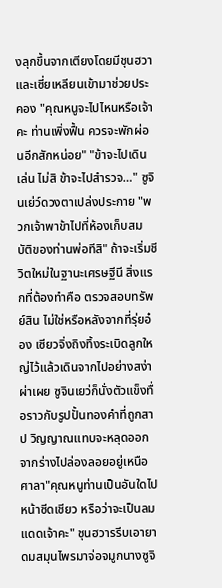งลุกขึ้นจากเตียงโดยมีชุนฮวาและเซี่ยเหลียนเข้ามาช่วยประคอง "คุณหนูจะไปไหนหรือเจ้าคะ ท่านเพิ่งฟื้น ควรจะพักผ่อนอีกสักหน่อย" "ข้าจะไปเดินเล่น ไม่สิ ข้าจะไปสำรวจ…" ซูจินเย่ว์ดวงตาเปล่งประกาย "พวกเจ้าพาข้าไปที่ห้องเก็บสมบัติของท่านพ่อทีสิ" ถ้าจะเริ่มชีวิตใหม่ในฐานะเศรษฐีนี สิ่งแรกที่ต้องทำคือ ตรวจสอบทรัพย์สิน ไม่ใช่หรือหลังจากที่รุ่ยอ๋อง เซียวจิ่งถิงทิ้งระเบิดลูกใหญ่ไว้แล้วเดินจากไปอย่างสง่าผ่าเผย ซูจินเยว่ก็นั่งตัวแข็งทื่อราวกับรูปปั้นทองคำที่ถูกสาป วิญญาณแทบจะหลุดออกจากร่างไปล่องลอยอยู่เหนือศาลา"คุณหนูท่านเป็นอันใดไป หน้าซีดเชียว หรือว่าจะเป็นลมแดดเจ้าคะ" ชุนฮวารรีบเอายาดมสมุนไพรมาจ่อจมูกนางซูจิ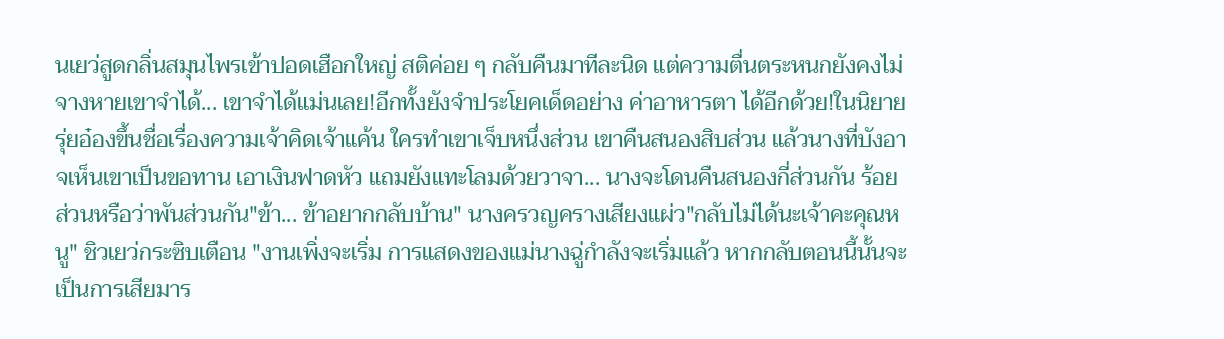นเยว่สูดกลิ่นสมุนไพรเข้าปอดเฮือกใหญ่ สติค่อย ๆ กลับคืนมาทีละนิด แต่ความตื่นตระหนกยังคงไม่จางหายเขาจำได้... เขาจำได้แม่นเลย!อีกทั้งยังจำประโยคเด็ดอย่าง ค่าอาหารตา ได้อีกด้วย!ในนิยายรุ่ยอ๋องขึ้นชื่อเรื่องความเจ้าคิดเจ้าแค้น ใครทำเขาเจ็บหนึ่งส่วน เขาคืนสนองสิบส่วน แล้วนางที่บังอาจเห็นเขาเป็นขอทาน เอาเงินฟาดหัว แถมยังแทะโลมด้วยวาจา... นางจะโดนคืนสนองกี่ส่วนกัน ร้อยส่วนหรือว่าพันส่วนกัน"ข้า... ข้าอยากกลับบ้าน" นางครวญครางเสียงแผ่ว"กลับไม่ได้นะเจ้าคะคุณหนู" ชิวเยว่กระซิบเตือน "งานเพิ่งจะเริ่ม การแสดงของแม่นางฉู่กำลังจะเริ่มแล้ว หากกลับตอนนี้นั้นจะเป็นการเสียมาร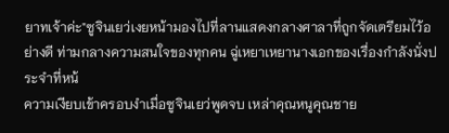ยาทเจ้าค่ะ"ซูจินเยว่เงยหน้ามองไปที่ลานแสดงกลางศาลาที่ถูกจัดเตรียมไว้อย่างดี ท่ามกลางความสนใจของทุกคน ฉู่เหยาเหยานางเอกของเรื่องกำลังนั่งประจำที่หน้
ความเงียบเข้าครอบงำเมื่อซูจินเยว่พูดจบ เหล่าคุณหนูคุณชาย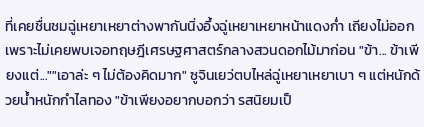ที่เคยชื่นชมฉู่เหยาเหยาต่างพากันนิ่งอึ้งฉู่เหยาเหยาหน้าแดงก่ำ เถียงไม่ออกเพราะไม่เคยพบเจอทฤษฎีเศรษฐศาสตร์กลางสวนดอกไม้มาก่อน "ข้า... ข้าเพียงแต่...""เอาล่ะ ๆ ไม่ต้องคิดมาก" ซูจินเยว่ตบไหล่ฉู่เหยาเหยาเบา ๆ แต่หนักด้วยน้ำหนักกำไลทอง "ข้าเพียงอยากบอกว่า รสนิยมเป็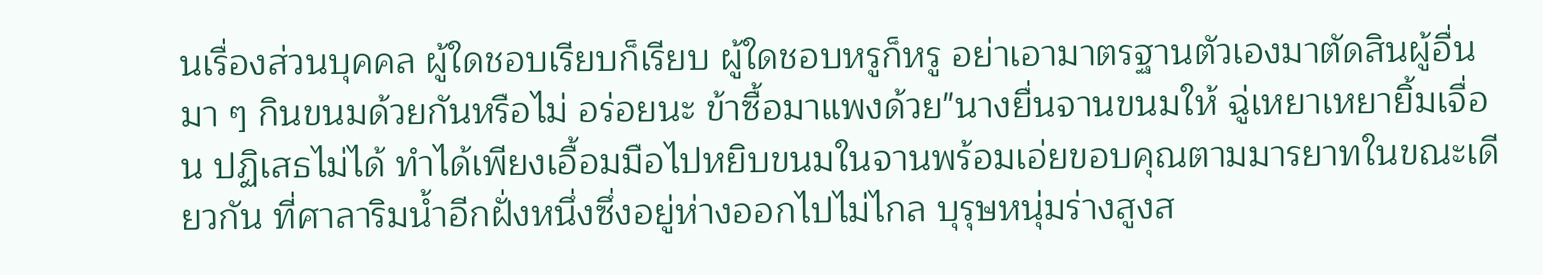นเรื่องส่วนบุคคล ผู้ใดชอบเรียบก็เรียบ ผู้ใดชอบหรูก็หรู อย่าเอามาตรฐานตัวเองมาตัดสินผู้อื่น มา ๆ กินขนมด้วยกันหรือไม่ อร่อยนะ ข้าซื้อมาแพงด้วย"นางยื่นจานขนมให้ ฉู่เหยาเหยายิ้มเจื่อน ปฏิเสธไม่ได้ ทำได้เพียงเอื้อมมือไปหยิบขนมในจานพร้อมเอ่ยขอบคุณตามมารยาทในขณะเดียวกัน ที่ศาลาริมน้ำอีกฝั่งหนึ่งซึ่งอยู่ห่างออกไปไม่ไกล บุรุษหนุ่มร่างสูงส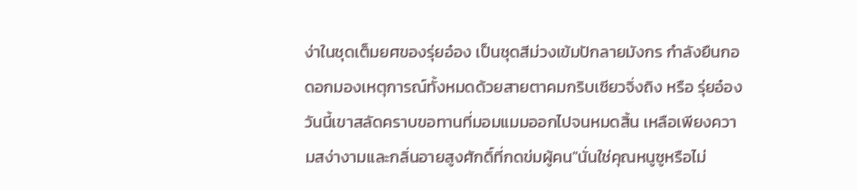ง่าในชุดเต็มยศของรุ่ยอ๋อง เป็นชุดสีม่วงเข้มปักลายมังกร กำลังยืนกอดอกมองเหตุการณ์ทั้งหมดด้วยสายตาคมกริบเซียวจิ่งถิง หรือ รุ่ยอ๋อง วันนี้เขาสลัดคราบขอทานที่มอมแมมออกไปจนหมดสิ้น เหลือเพียงความสง่างามและกลิ่นอายสูงศักดิ์ที่กดข่มผู้คน"นั่นใช่คุณหนูซูหรือไม่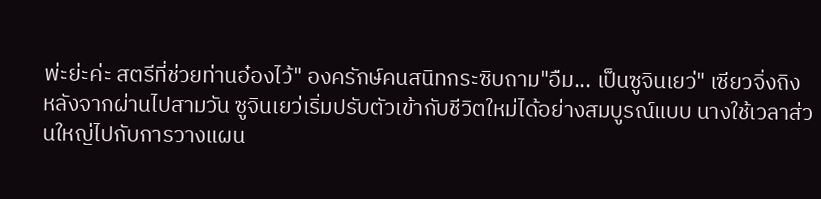พ่ะย่ะค่ะ สตรีที่ช่วยท่านอ๋องไว้" องครักษ์คนสนิทกระซิบถาม"อืม... เป็นซูจินเยว่" เซียวจิ่งถิง
หลังจากผ่านไปสามวัน ซูจินเยว่เริ่มปรับตัวเข้ากับชีวิตใหม่ได้อย่างสมบูรณ์แบบ นางใช้เวลาส่วนใหญ่ไปกับการวางแผน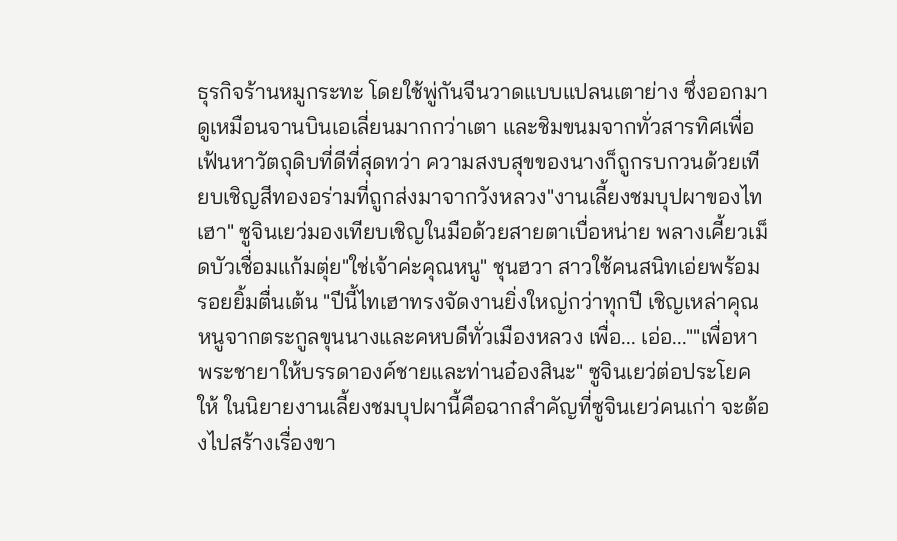ธุรกิจร้านหมูกระทะ โดยใช้พู่กันจีนวาดแบบแปลนเตาย่าง ซึ่งออกมาดูเหมือนจานบินเอเลี่ยนมากกว่าเตา และชิมขนมจากทั่วสารทิศเพื่อเฟ้นหาวัตถุดิบที่ดีที่สุดทว่า ความสงบสุขของนางก็ถูกรบกวนด้วยเทียบเชิญสีทองอร่ามที่ถูกส่งมาจากวังหลวง"งานเลี้ยงชมบุปผาของไทเฮา" ซูจินเยว่มองเทียบเชิญในมือด้วยสายตาเบื่อหน่าย พลางเคี้ยวเม็ดบัวเชื่อมแก้มตุ่ย"ใช่เจ้าค่ะคุณหนู" ชุนฮวา สาวใช้คนสนิทเอ่ยพร้อมรอยยิ้มตื่นเต้น "ปีนี้ไทเฮาทรงจัดงานยิ่งใหญ่กว่าทุกปี เชิญเหล่าคุณหนูจากตระกูลขุนนางและคหบดีทั่วเมืองหลวง เพื่อ... เอ่อ...""เพื่อหาพระชายาให้บรรดาองค์ชายและท่านอ๋องสินะ" ซูจินเยว่ต่อประโยคให้ ในนิยายงานเลี้ยงชมบุปผานี้คือฉากสำคัญที่ซูจินเยว่คนเก่า จะต้องไปสร้างเรื่องขา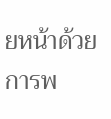ยหน้าด้วยการพ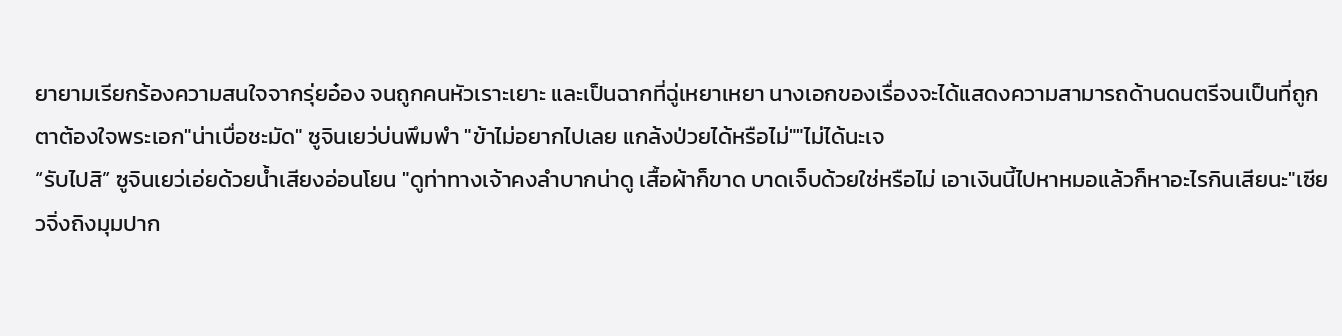ยายามเรียกร้องความสนใจจากรุ่ยอ๋อง จนถูกคนหัวเราะเยาะ และเป็นฉากที่ฉู่เหยาเหยา นางเอกของเรื่องจะได้แสดงความสามารถด้านดนตรีจนเป็นที่ถูกตาต้องใจพระเอก"น่าเบื่อชะมัด" ซูจินเยว่บ่นพึมพำ "ข้าไม่อยากไปเลย แกล้งป่วยได้หรือไม่""ไม่ได้นะเจ
“รับไปสิ” ซูจินเยว่เอ่ยด้วยน้ำเสียงอ่อนโยน "ดูท่าทางเจ้าคงลำบากน่าดู เสื้อผ้าก็ขาด บาดเจ็บด้วยใช่หรือไม่ เอาเงินนี้ไปหาหมอแล้วก็หาอะไรกินเสียนะ"เซียวจิ่งถิงมุมปาก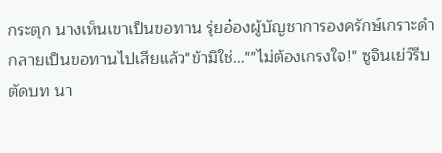กระตุก นางเห็นเขาเป็นขอทาน รุ่ยอ๋องผู้บัญชาการองครักษ์เกราะดำ กลายเป็นขอทานไปเสียแล้ว"ข้ามิใช่...""ไม่ต้องเกรงใจ!" ซูจินเย่ว์รีบตัดบท นา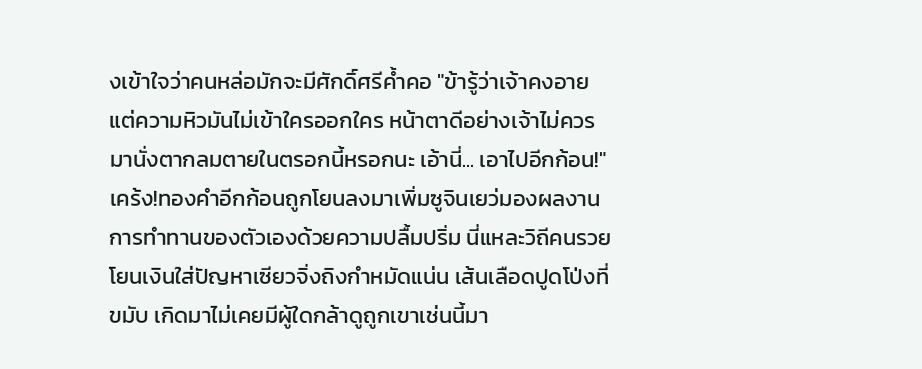งเข้าใจว่าคนหล่อมักจะมีศักดิ์ศรีค้ำคอ "ข้ารู้ว่าเจ้าคงอาย แต่ความหิวมันไม่เข้าใครออกใคร หน้าตาดีอย่างเจ้าไม่ควรมานั่งตากลมตายในตรอกนี้หรอกนะ เอ้านี่... เอาไปอีกก้อน!"เคร้ง!ทองคำอีกก้อนถูกโยนลงมาเพิ่มซูจินเยว่มองผลงานการทำทานของตัวเองด้วยความปลื้มปริ่ม นี่แหละวิถีคนรวย โยนเงินใส่ปัญหาเซียวจิ่งถิงกำหมัดแน่น เส้นเลือดปูดโป่งที่ขมับ เกิดมาไม่เคยมีผู้ใดกล้าดูถูกเขาเช่นนี้มา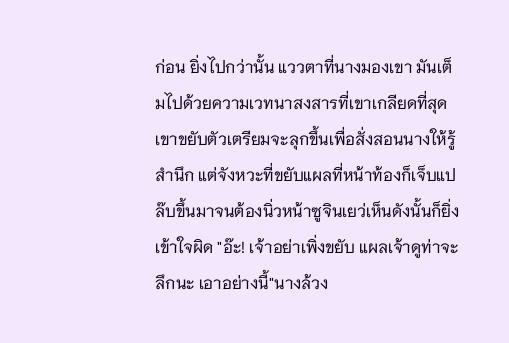ก่อน ยิ่งไปกว่านั้น แววตาที่นางมองเขา มันเต็มไปด้วยความเวทนาสงสารที่เขาเกลียดที่สุดเขาขยับตัวเตรียมจะลุกขึ้นเพื่อสั่งสอนนางให้รู้สำนึก แต่จังหวะที่ขยับแผลที่หน้าท้องก็เจ็บแปล๊บขึ้นมาจนต้องนิ่วหน้าซูจินเยว่เห็นดังนั้นก็ยิ่งเข้าใจผิด "อ๊ะ! เจ้าอย่าเพิ่งขยับ แผลเจ้าดูท่าจะลึกนะ เอาอย่างนี้"นางล้วง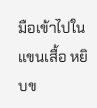มือเข้าไปในแขนเสื้อ หยิบข